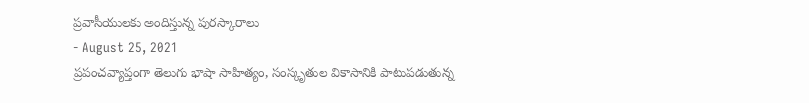ప్రవాసీయులకు అందిస్తున్న పురస్కారాలు
- August 25, 2021
ప్రపంచవ్యాప్తంగా తెలుగు భాషా సాహిత్యం, సంస్కృతుల వికాసానికి పాటుపడుతున్న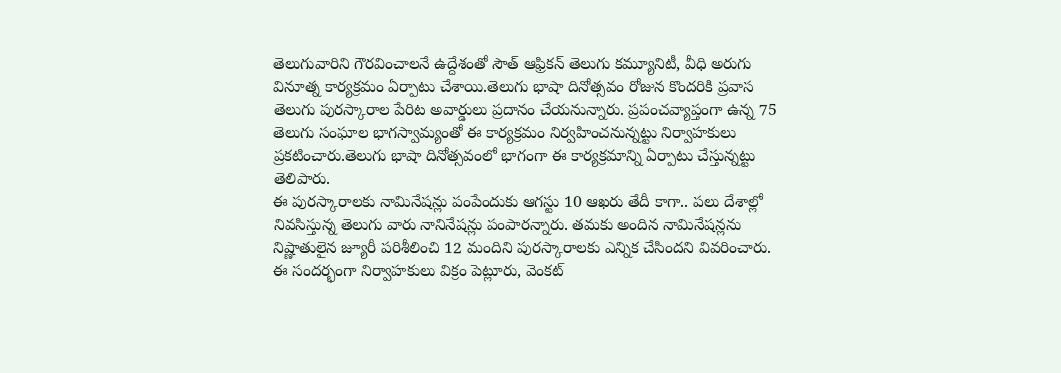తెలుగువారిని గౌరవించాలనే ఉద్దేశంతో సౌత్ ఆఫ్రికన్ తెలుగు కమ్యూనిటీ, వీధి అరుగు వినూత్న కార్యక్రమం ఏర్పాటు చేశాయి.తెలుగు భాషా దినోత్సవం రోజున కొందరికి ప్రవాస తెలుగు పురస్కారాల పేరిట అవార్డులు ప్రదానం చేయనున్నారు. ప్రపంచవ్యాప్తంగా ఉన్న 75 తెలుగు సంఘాల భాగస్వామ్యంతో ఈ కార్యక్రమం నిర్వహించనున్నట్టు నిర్వాహకులు ప్రకటించారు.తెలుగు భాషా దినోత్సవంలో భాగంగా ఈ కార్యక్రమాన్ని ఏర్పాటు చేస్తున్నట్టు తెలిపారు.
ఈ పురస్కారాలకు నామినేషన్లు పంపేందుకు ఆగస్టు 10 ఆఖరు తేదీ కాగా.. పలు దేశాల్లో నివసిస్తున్న తెలుగు వారు నానినేషన్లు పంపారన్నారు. తమకు అందిన నామినేషన్లను నిష్ణాతులైన జ్యూరీ పరిశీలించి 12 మందిని పురస్కారాలకు ఎన్నిక చేసిందని వివరించారు. ఈ సందర్భంగా నిర్వాహకులు విక్రం పెట్లూరు, వెంకట్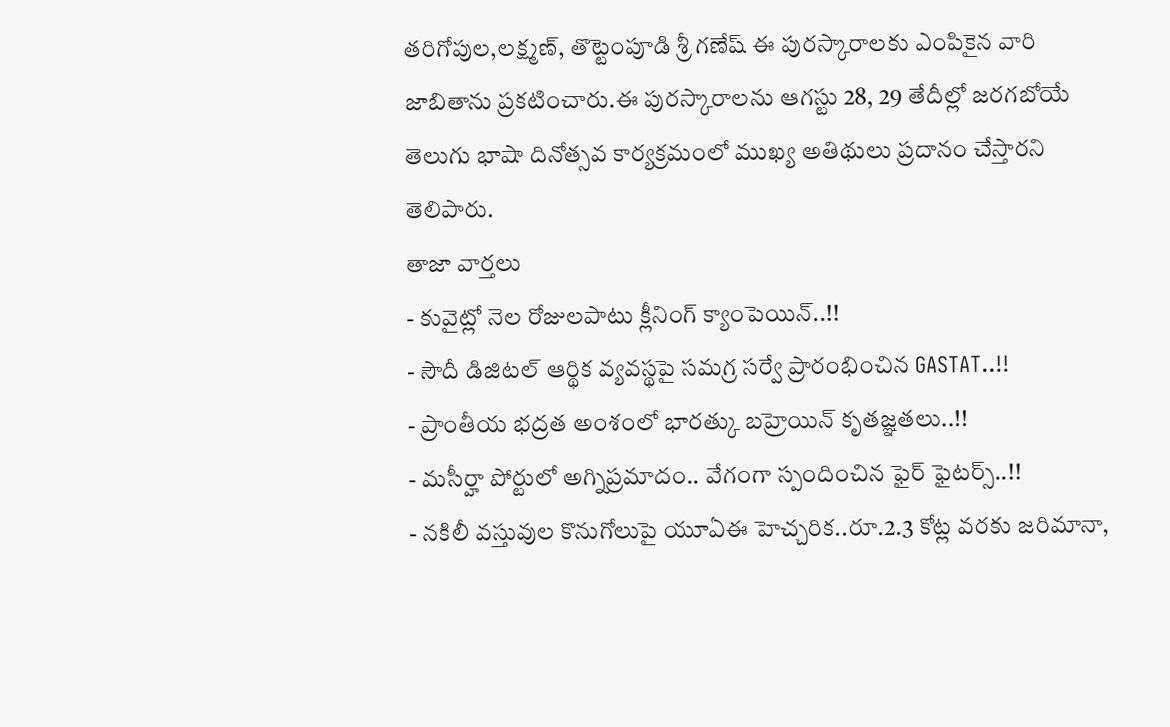తరిగోపుల,లక్ష్మణ్, తొట్టెంపూడి శ్రీ గణేష్ ఈ పురస్కారాలకు ఎంపికైన వారి జాబితాను ప్రకటించారు.ఈ పురస్కారాలను ఆగస్టు 28, 29 తేదీల్లో జరగబోయే తెలుగు భాషా దినోత్సవ కార్యక్రమంలో ముఖ్య అతిథులు ప్రదానం చేస్తారని తెలిపారు.
తాజా వార్తలు
- కువైట్లో నెల రోజులపాటు క్లీనింగ్ క్యాంపెయిన్..!!
- సౌదీ డిజిటల్ ఆర్థిక వ్యవస్థపై సమగ్ర సర్వే ప్రారంభించిన GASTAT..!!
- ప్రాంతీయ భద్రత అంశంలో భారత్కు బహ్రెయిన్ కృతజ్ఞతలు..!!
- మసీర్హా పోర్టులో అగ్నిప్రమాదం.. వేగంగా స్పందించిన ఫైర్ ఫైటర్స్..!!
- నకిలీ వస్తువుల కొనుగోలుపై యూఏఈ హెచ్చరిక..రూ.2.3 కోట్ల వరకు జరిమానా,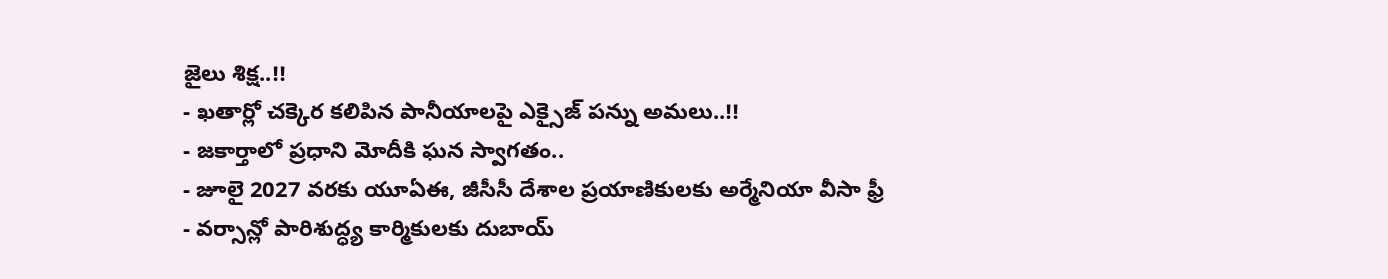జైలు శిక్ష..!!
- ఖతార్లో చక్కెర కలిపిన పానీయాలపై ఎక్సైజ్ పన్ను అమలు..!!
- జకార్తాలో ప్రధాని మోదీకి ఘన స్వాగతం..
- జూలై 2027 వరకు యూఏఈ, జీసీసీ దేశాల ప్రయాణికులకు అర్మేనియా వీసా ఫ్రీ
- వర్సాన్లో పారిశుద్ధ్య కార్మికులకు దుబాయ్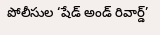పోలీసుల ‘షేడ్ అండ్ రివార్డ్’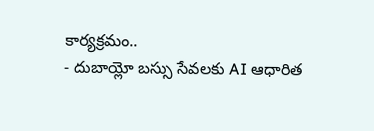కార్యక్రమం..
- దుబాయ్లో బస్సు సేవలకు AI ఆధారిత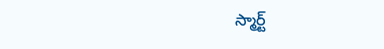స్మార్ట్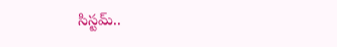సిస్టమ్..